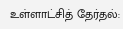உள்ளாட்சித் தேர்தல்: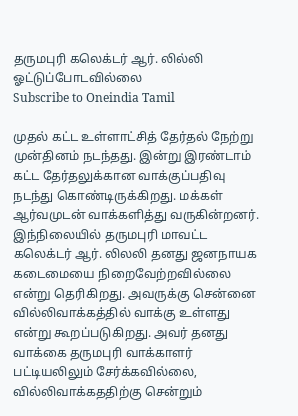தருமபுரி கலெக்டர் ஆர். லில்லி ஓட்டுப்போடவில்லை
Subscribe to Oneindia Tamil

முதல் கட்ட உள்ளாட்சித் தேர்தல் நேற்று முன்தினம் நடந்தது. இன்று இரண்டாம் கட்ட தேர்தலுக்கான வாக்குப்பதிவு நடந்து கொண்டிருக்கிறது. மக்கள் ஆர்வமுடன் வாக்களித்து வருகின்றனர்.
இந்நிலையில் தருமபுரி மாவட்ட கலெக்டர் ஆர். லிலலி தனது ஜனநாயக கடைமையை நிறைவேற்றவில்லை என்று தெரிகிறது. அவருக்கு சென்னை வில்லிவாக்கத்தில் வாக்கு உள்ளது என்று கூறப்படுகிறது. அவர் தனது வாக்கை தருமபுரி வாக்காளர் பட்டியலிலும் சேர்க்கவில்லை, வில்லிவாக்கததிற்கு சென்றும்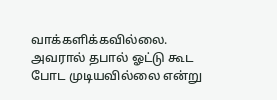வாக்களிக்கவில்லை.
அவரால் தபால் ஓட்டு கூட போட முடியவில்லை என்று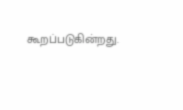கூறப்படுகின்றது.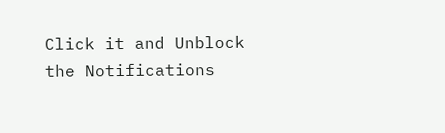Click it and Unblock the Notifications